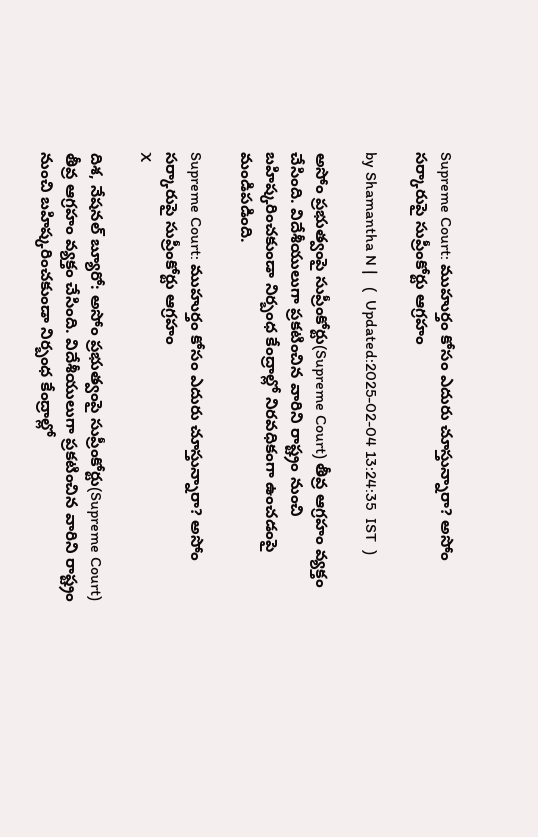Supreme Court: ముహుర్తం కోసం ఎదురు చూస్తున్నారా? అసోం సర్కారుపై సుప్రీంకోర్టు ఆగ్రహం

by Shamantha N |   (  Updated:2025-02-04 13:24:35  IST  )

అసోం ప్రభుత్వంపై సుప్రీంకోర్టు(Supreme Court) తీవ్ర ఆగ్రహం వ్యక్తం చేసింది. విదేశీయులుగా ప్రకటించిన వారిని రాష్ట్రం నుంచి బహిష్కరించకుండా నిర్బంధ కేంద్రాల్లో నిరవధికంగా ఉంచడంపై మండిపడింది.

Supreme Court: ముహుర్తం కోసం ఎదురు చూస్తున్నారా? అసోం సర్కారుపై సుప్రీంకోర్టు ఆగ్రహం
X

దిశ, నేషనల్ బ్యూరో: అసోం ప్రభుత్వంపై సుప్రీంకోర్టు(Supreme Court) తీవ్ర ఆగ్రహం వ్యక్తం చేసింది. విదేశీయులుగా ప్రకటించిన వారిని రాష్ట్రం నుంచి బహిష్కరించకుండా నిర్బంధ కేంద్రాల్లో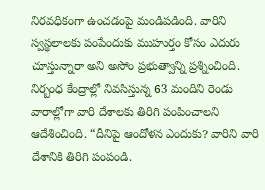నిరవధికంగా ఉంచడంపై మండిపడింది. వారిని స్వస్థలాలకు పంపేందుకు ముహుర్తం కోసం ఎదురు చూస్తున్నారా అని అసోం ప్రభుత్వాన్ని ప్రశ్నించింది. నిర్బంధ కేంద్రాల్లో నివసిస్తున్న 63 మందిని రెండు వారాల్లోగా వారి దేశాలకు తిరిగి పంపించాలని ఆదేశించింది. “దీనిపై ఆందోళన ఎందుకు? వారిని వారి దేశానికి తిరిగి పంపండి.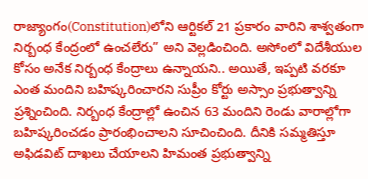రాజ్యాంగం(Constitution)లోని ఆర్టికల్ 21 ప్రకారం వారిని శాశ్వతంగా నిర్బంధ కేంద్రంలో ఉంచలేరు” అని వెల్లడించింది. అసోంలో విదేశీయుల కోసం అనేక నిర్బంధ కేంద్రాలు ఉన్నాయని.. అయితే, ఇప్పటి వరకూ ఎంత మందిని బహిష్కరించారని సుప్రీం కోర్టు అస్సాం ప్రభుత్వాన్ని ప్రశ్నించింది. నిర్బంధ కేంద్రాల్లో ఉంచిన 63 మందిని రెండు వారాల్లోగా బహిష్కరించడం ప్రారంభించాలని సూచించింది. దీనికి సమ్మతిస్తూ అఫిడవిట్ దాఖలు చేయాలని హిమంత ప్రభుత్వాన్ని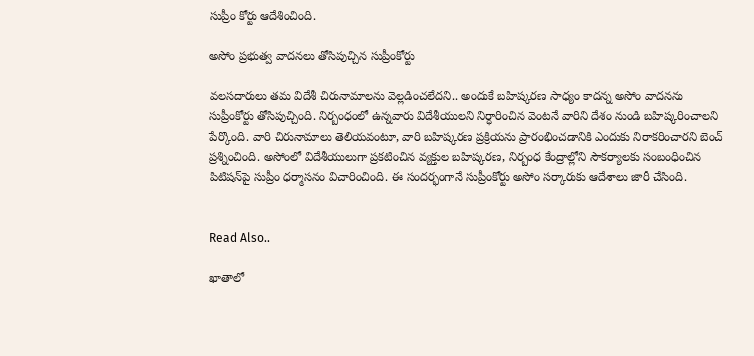సుప్రీం కోర్టు ఆదేశించింది.

అసోం ప్రభుత్వ వాదనలు తోసిపుచ్చిన సుప్రీంకోర్టు

వలసదారులు తమ విదేశీ చిరునామాలను వెల్లడించలేదని.. అందుకే బహిష్కరణ సాధ్యం కాదన్న అసోం వాదనను సుప్రీంకోర్టు తోసిపుచ్చింది. నిర్బంధంలో ఉన్నవారు విదేశీయులని నిర్ధారించిన వెంటనే వారిని దేశం నుండి బహిష్కరించాలని పేర్కొంది. వారి చిరునామాలు తెలియవంటూ, వారి బహిష్కరణ ప్రక్రియను ప్రారంభించడానికి ఎందుకు నిరాకరించారని బెంచ్‌ ప్రశ్నించింది. అసోంలో విదేశీయులుగా ప్రకటించిన వ్యక్తుల బహిష్కరణ, నిర్బంధ కేంద్రాల్లోని సౌకర్యాలకు సంబంధించిన పిటిషన్‌పై సుప్రీం ధర్మాసనం విచారించింది. ఈ సందర్భంగానే సుప్రీంకోర్టు అసోం సర్కారుకు ఆదేశాలు జారీ చేసింది.


Read Also..

ఖాతాలో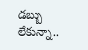డబ్బు లేకున్నా..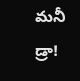మనీ డ్రా!